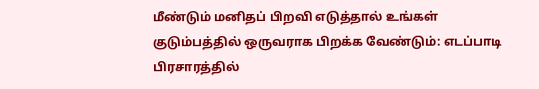மீண்டும் மனிதப் பிறவி எடுத்தால் உங்கள் குடும்பத்தில் ஒருவராக பிறக்க வேண்டும்: எடப்பாடி பிரசாரத்தில்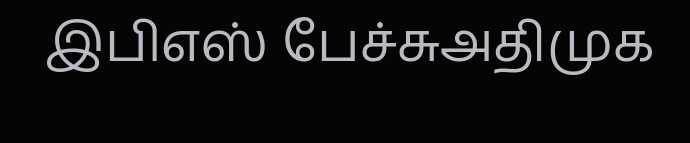இபிஎஸ் பேச்சுஅதிமுக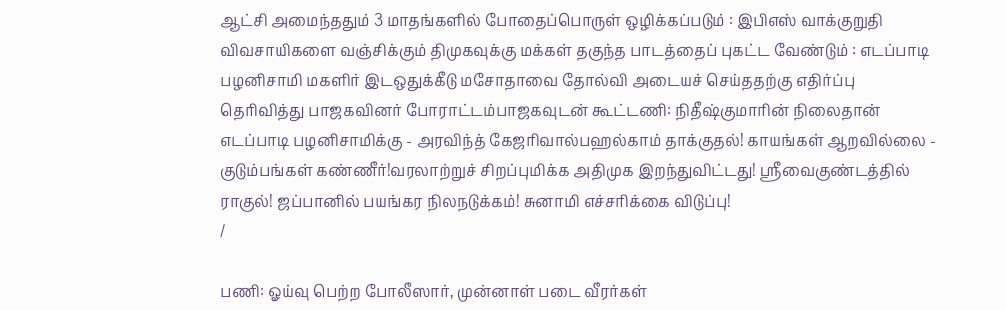ஆட்சி அமைந்ததும் 3 மாதங்களில் போதைப்பொருள் ஒழிக்கப்படும் : இபிஎஸ் வாக்குறுதி விவசாயிகளை வஞ்சிக்கும் திமுகவுக்கு மக்கள் தகுந்த பாடத்தைப் புகட்ட வேண்டும் : எடப்பாடி பழனிசாமி மகளிர் இடஒதுக்கீடு மசோதாவை தோல்வி அடையச் செய்ததற்கு எதிர்ப்பு தெரிவித்து பாஜகவினர் போராட்டம்பாஜகவுடன் கூட்டணி: நிதீஷ்குமாரின் நிலைதான் எடப்பாடி பழனிசாமிக்கு - அரவிந்த் கேஜரிவால்பஹல்காம் தாக்குதல்! காயங்கள் ஆறவில்லை - குடும்பங்கள் கண்ணீர்!வரலாற்றுச் சிறப்புமிக்க அதிமுக இறந்துவிட்டது! ஸ்ரீவைகுண்டத்தில் ராகுல்! ஜப்பானில் பயங்கர நிலநடுக்கம்! சுனாமி எச்சரிக்கை விடுப்பு!
/

பணி: ஓய்வு பெற்ற போலீஸார், முன்னாள் படை வீரர்கள்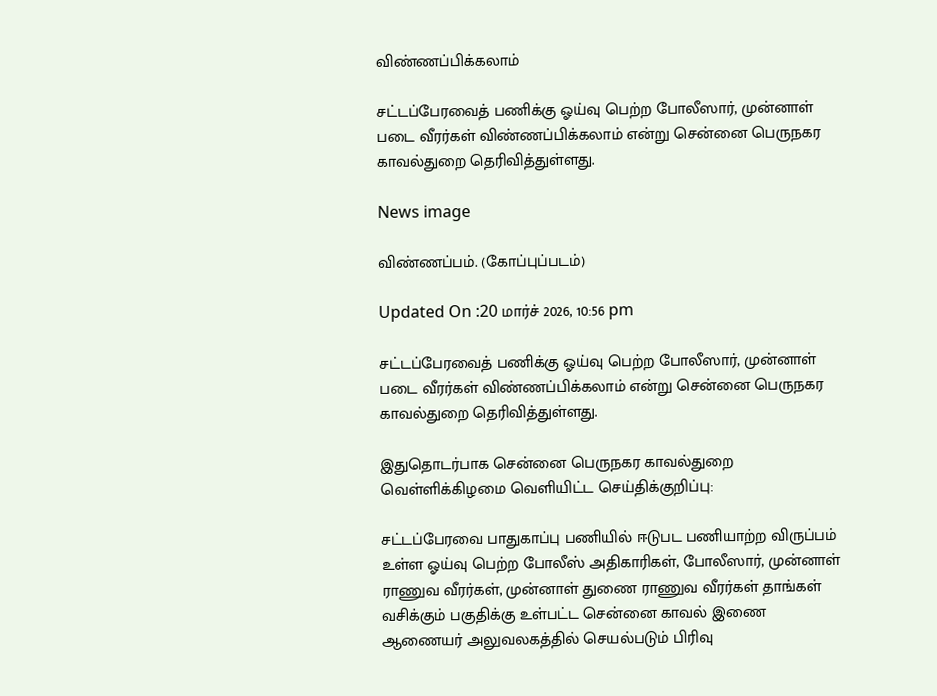விண்ணப்பிக்கலாம்

சட்டப்பேரவைத் பணிக்கு ஓய்வு பெற்ற போலீஸார், முன்னாள் படை வீரர்கள் விண்ணப்பிக்கலாம் என்று சென்னை பெருநகர காவல்துறை தெரிவித்துள்ளது.

News image

விண்ணப்பம். (கோப்புப்படம்)

Updated On :20 மார்ச் 2026, 10:56 pm

சட்டப்பேரவைத் பணிக்கு ஓய்வு பெற்ற போலீஸார், முன்னாள் படை வீரர்கள் விண்ணப்பிக்கலாம் என்று சென்னை பெருநகர காவல்துறை தெரிவித்துள்ளது.

இதுதொடர்பாக சென்னை பெருநகர காவல்துறை வெள்ளிக்கிழமை வெளியிட்ட செய்திக்குறிப்பு:

சட்டப்பேரவை பாதுகாப்பு பணியில் ஈடுபட பணியாற்ற விருப்பம் உள்ள ஓய்வு பெற்ற போலீஸ் அதிகாரிகள், போலீஸார், முன்னாள் ராணுவ வீரர்கள், முன்னாள் துணை ராணுவ வீரர்கள் தாங்கள் வசிக்கும் பகுதிக்கு உள்பட்ட சென்னை காவல் இணை ஆணையர் அலுவலகத்தில் செயல்படும் பிரிவு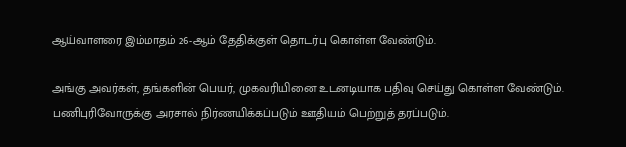ஆய்வாளரை இம்மாதம் 26-ஆம் தேதிக்குள் தொடர்பு கொள்ள வேண்டும்.

அங்கு அவர்கள், தங்களின் பெயர், முகவரியினை உடனடியாக பதிவு செய்து கொள்ள வேண்டும். பணிபுரிவோருக்கு அரசால் நிர்ணயிக்கப்படும் ஊதியம் பெற்றுத் தரப்படும்.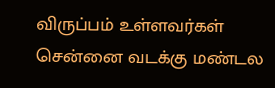விருப்பம் உள்ளவர்கள் சென்னை வடக்கு மண்டல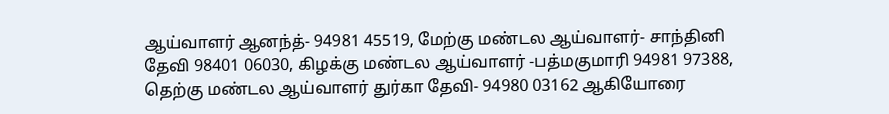ஆய்வாளர் ஆனந்த்- 94981 45519, மேற்கு மண்டல ஆய்வாளர்- சாந்தினி தேவி 98401 06030, கிழக்கு மண்டல ஆய்வாளர் -பத்மகுமாரி 94981 97388, தெற்கு மண்டல ஆய்வாளர் துர்கா தேவி- 94980 03162 ஆகியோரை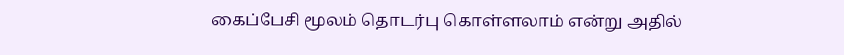கைப்பேசி மூலம் தொடர்பு கொள்ளலாம் என்று அதில்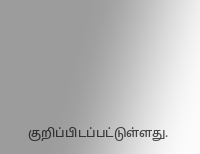குறிப்பிடப்பட்டுள்ளது.